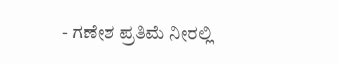- ಗಣೇಶ ಪ್ರತಿಮೆ ನೀರಲ್ಲಿ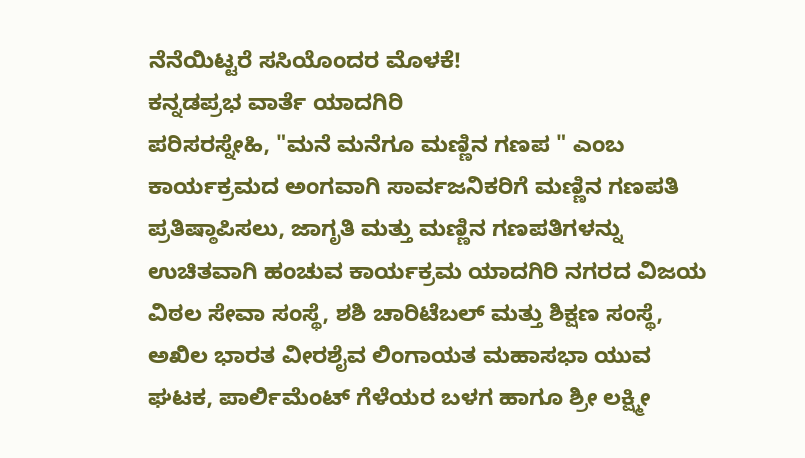ನೆನೆಯಿಟ್ಟರೆ ಸಸಿಯೊಂದರ ಮೊಳಕೆ!
ಕನ್ನಡಪ್ರಭ ವಾರ್ತೆ ಯಾದಗಿರಿ
ಪರಿಸರಸ್ನೇಹಿ, "ಮನೆ ಮನೆಗೂ ಮಣ್ಣಿನ ಗಣಪ " ಎಂಬ ಕಾರ್ಯಕ್ರಮದ ಅಂಗವಾಗಿ ಸಾರ್ವಜನಿಕರಿಗೆ ಮಣ್ಣಿನ ಗಣಪತಿ ಪ್ರತಿಷ್ಠಾಪಿಸಲು, ಜಾಗೃತಿ ಮತ್ತು ಮಣ್ಣಿನ ಗಣಪತಿಗಳನ್ನು ಉಚಿತವಾಗಿ ಹಂಚುವ ಕಾರ್ಯಕ್ರಮ ಯಾದಗಿರಿ ನಗರದ ವಿಜಯ ವಿಠಲ ಸೇವಾ ಸಂಸ್ಥೆ, ಶಶಿ ಚಾರಿಟೆಬಲ್ ಮತ್ತು ಶಿಕ್ಷಣ ಸಂಸ್ಥೆ, ಅಖಿಲ ಭಾರತ ವೀರಶೈವ ಲಿಂಗಾಯತ ಮಹಾಸಭಾ ಯುವ ಘಟಕ, ಪಾರ್ಲಿಮೆಂಟ್ ಗೆಳೆಯರ ಬಳಗ ಹಾಗೂ ಶ್ರೀ ಲಕ್ಷ್ಮೀ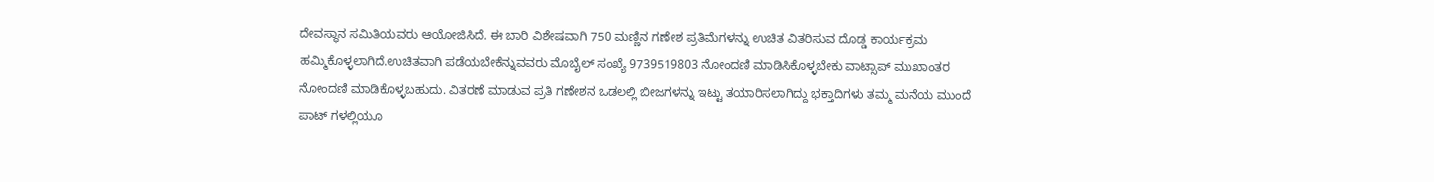ದೇವಸ್ಥಾನ ಸಮಿತಿಯವರು ಆಯೋಜಿಸಿದೆ. ಈ ಬಾರಿ ವಿಶೇಷವಾಗಿ 750 ಮಣ್ಣಿನ ಗಣೇಶ ಪ್ರತಿಮೆಗಳನ್ನು ಉಚಿತ ವಿತರಿಸುವ ದೊಡ್ಡ ಕಾರ್ಯಕ್ರಮ ಹಮ್ಮಿಕೊಳ್ಳಲಾಗಿದೆ.ಉಚಿತವಾಗಿ ಪಡೆಯಬೇಕೆನ್ನುವವರು ಮೊಬೈಲ್ ಸಂಖ್ಯೆ 9739519803 ನೋಂದಣಿ ಮಾಡಿಸಿಕೊಳ್ಳಬೇಕು ವಾಟ್ಸಾಪ್ ಮುಖಾಂತರ ನೋಂದಣಿ ಮಾಡಿಕೊಳ್ಳಬಹುದು. ವಿತರಣೆ ಮಾಡುವ ಪ್ರತಿ ಗಣೇಶನ ಒಡಲಲ್ಲಿ ಬೀಜಗಳನ್ನು ಇಟ್ಟು ತಯಾರಿಸಲಾಗಿದ್ದು ಭಕ್ತಾದಿಗಳು ತಮ್ಮ ಮನೆಯ ಮುಂದೆ ಪಾಟ್ ಗಳಲ್ಲಿಯೂ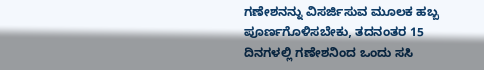ಗಣೇಶನನ್ನು ವಿಸರ್ಜಿಸುವ ಮೂಲಕ ಹಬ್ಬ ಪೂರ್ಣಗೊಳಿಸಬೇಕು, ತದನಂತರ 15 ದಿನಗಳಲ್ಲಿ ಗಣೇಶನಿಂದ ಒಂದು ಸಸಿ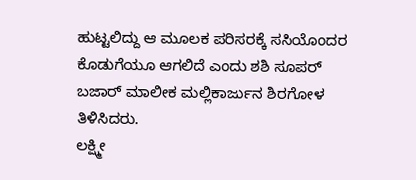ಹುಟ್ಟಲಿದ್ದು ಆ ಮೂಲಕ ಪರಿಸರಕ್ಕೆ ಸಸಿಯೊಂದರ ಕೊಡುಗೆಯೂ ಆಗಲಿದೆ ಎಂದು ಶಶಿ ಸೂಪರ್ ಬಜಾರ್ ಮಾಲೀಕ ಮಲ್ಲಿಕಾರ್ಜುನ ಶಿರಗೋಳ ತಿಳಿಸಿದರು.
ಲಕ್ಷ್ಮೀ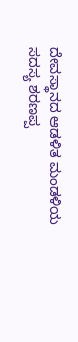ದೇವಸ್ಥಾನದ ಆಡಳಿತ ಮಂಡಳಿಯ ಸದಸ್ಯ ಶರಣಪ್ಪ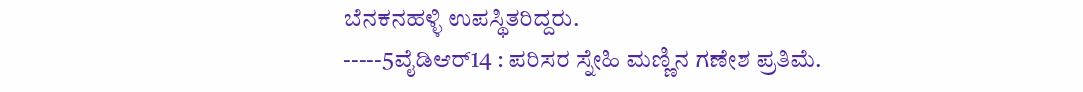ಬೆನಕನಹಳ್ಳಿ ಉಪಸ್ಥಿತರಿದ್ದರು.
-----5ವೈಡಿಆರ್14 : ಪರಿಸರ ಸ್ನೇಹಿ ಮಣ್ಣಿನ ಗಣೇಶ ಪ್ರತಿಮೆ.